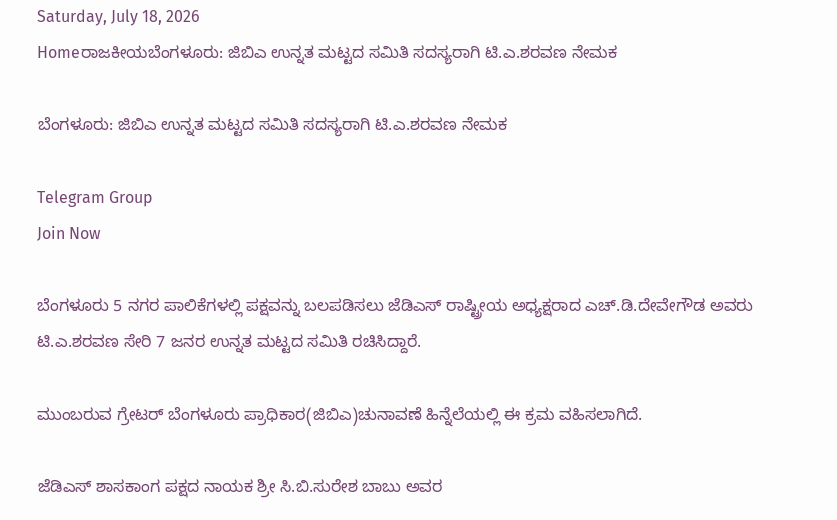Saturday, July 18, 2026
Homeರಾಜಕೀಯಬೆಂಗಳೂರು: ಜಿಬಿಎ ಉನ್ನತ ಮಟ್ಟದ ಸಮಿತಿ ಸದಸ್ಯರಾಗಿ ಟಿ.ಎ.ಶರವಣ ನೇಮಕ

ಬೆಂಗಳೂರು: ಜಿಬಿಎ ಉನ್ನತ ಮಟ್ಟದ ಸಮಿತಿ ಸದಸ್ಯರಾಗಿ ಟಿ.ಎ.ಶರವಣ ನೇಮಕ

Telegram Group
Join Now

ಬೆಂಗಳೂರು 5 ನಗರ ಪಾಲಿಕೆಗಳಲ್ಲಿ ಪಕ್ಷವನ್ನು ಬಲಪಡಿಸಲು ಜೆಡಿಎಸ್ ರಾಷ್ಟ್ರೀಯ ಅಧ್ಯಕ್ಷರಾದ ಎಚ್.ಡಿ.ದೇವೇಗೌಡ ಅವರು ಟಿ.ಎ.ಶರವಣ ಸೇರಿ 7 ಜನರ ಉನ್ನತ ಮಟ್ಟದ ಸಮಿತಿ ರಚಿಸಿದ್ದಾರೆ.

ಮುಂಬರುವ ಗ್ರೇಟರ್ ಬೆಂಗಳೂರು ಪ್ರಾಧಿಕಾರ(ಜಿಬಿಎ)ಚುನಾವಣೆ ಹಿನ್ನೆಲೆಯಲ್ಲಿ ಈ ಕ್ರಮ ವಹಿಸಲಾಗಿದೆ.

ಜೆಡಿಎಸ್ ಶಾಸಕಾಂಗ ಪಕ್ಷದ ನಾಯಕ ಶ್ರೀ ಸಿ.ಬಿ.ಸುರೇಶ ಬಾಬು ಅವರ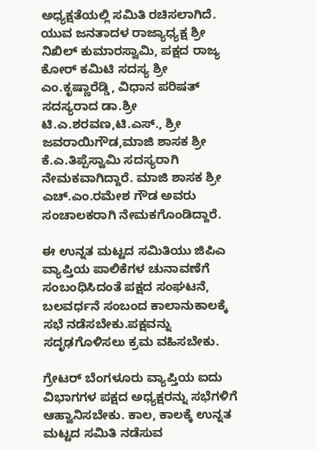ಅಧ್ಯಕ್ಷತೆಯಲ್ಲಿ ಸಮಿತಿ ರಚಿಸಲಾಗಿದೆ.
ಯುವ ಜನತಾದಳ ರಾಜ್ಯಾಧ್ಯಕ್ಷ ಶ್ರೀ ನಿಖಿಲ್ ಕುಮಾರಸ್ವಾಮಿ, ಪಕ್ಷದ ರಾಜ್ಯ ಕೋರ್ ಕಮಿಟಿ ಸದಸ್ಯ ಶ್ರೀ ಎಂ.ಕೃಷ್ಣಾರೆಡ್ಡಿ, ವಿಧಾನ ಪರಿಷತ್ ಸದಸ್ಯರಾದ ಡಾ.ಶ್ರೀ ಟಿ.ಎ.ಶರವಣ,ಟಿ.ಎಸ್., ಶ್ರೀ ಜವರಾಯಿಗೌಡ,ಮಾಜಿ ಶಾಸಕ ಶ್ರೀ ಕೆ.ಎ.ತಿಪ್ಪೆಸ್ವಾಮಿ ಸದಸ್ಯರಾಗಿ ನೇಮಕವಾಗಿದ್ದಾರೆ. ಮಾಜಿ ಶಾಸಕ ಶ್ರೀ ಎಚ್.ಎಂ.ರಮೇಶ ಗೌಡ ಅವರು ಸಂಚಾಲಕರಾಗಿ ನೇಮಕಗೊಂಡಿದ್ದಾರೆ.

ಈ ಉನ್ನತ ಮಟ್ಟದ ಸಮಿತಿಯು ಜಿಪಿಎ ವ್ಯಾಪ್ತಿಯ ಪಾಲಿಕೆಗಳ ಚುನಾವಣೆಗೆ ಸಂಬಂಧಿಸಿದಂತೆ ಪಕ್ಷದ ಸಂಘಟನೆ, ಬಲವರ್ಧನೆ ಸಂಬಂದ ಕಾಲಾನುಕಾಲಕ್ಕೆ ಸಭೆ ನಡೆಸಬೇಕು.ಪಕ್ಷವನ್ನು ಸದೃಢಗೊಳಿಸಲು ಕ್ರಮ ವಹಿಸಬೇಕು.

ಗ್ರೇಟರ್ ಬೆಂಗಳೂರು ವ್ಯಾಪ್ತಿಯ ಐದು ವಿಭಾಗಗಳ ಪಕ್ಷದ ಅಧ್ಯಕ್ಷರನ್ನು ಸಭೆಗಳಿಗೆ ಆಹ್ವಾನಿಸಬೇಕು. ಕಾಲ, ಕಾಲಕ್ಕೆ ಉನ್ನತ ಮಟ್ಟದ ಸಮಿತಿ ನಡೆಸುವ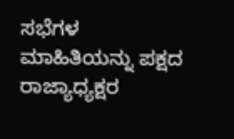ಸಭೆಗಳ ಮಾಹಿತಿಯನ್ನು ಪಕ್ಷದ ರಾಜ್ಯಾಧ್ಯಕ್ಷರ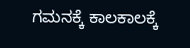ಗಮನಕ್ಕೆ ಕಾಲಕಾಲಕ್ಕೆ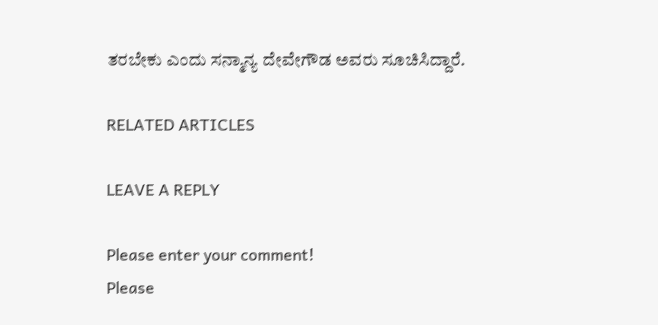ತರಬೇಕು ಎಂದು ಸನ್ಮಾನ್ಯ ದೇವೇಗೌಡ ಅವರು ಸೂಚಿಸಿದ್ದಾರೆ.

RELATED ARTICLES

LEAVE A REPLY

Please enter your comment!
Please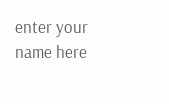enter your name here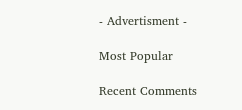- Advertisment -

Most Popular

Recent Comments